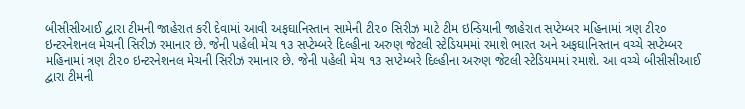બીસીસીઆઈ દ્વારા ટીમની જાહેરાત કરી દેવામાં આવી અફઘાનિસ્તાન સામેની ટી૨૦ સિરીઝ માટે ટીમ ઇન્ડિયાની જાહેરાત સપ્ટેમ્બર મહિનામાં ત્રણ ટી૨૦ ઇન્ટરનેશનલ મેચની સિરીઝ રમાનાર છે. જેની પહેલી મેચ ૧૩ સપ્ટેમ્બરે દિલ્હીના અરુણ જેટલી સ્ટેડિયમમાં રમાશે ભારત અને અફઘાનિસ્તાન વચ્ચે સપ્ટેમ્બર મહિનામાં ત્રણ ટી૨૦ ઇન્ટરનેશનલ મેચની સિરીઝ રમાનાર છે. જેની પહેલી મેચ ૧૩ સપ્ટેમ્બરે દિલ્હીના અરુણ જેટલી સ્ટેડિયમમાં રમાશે. આ વચ્ચે બીસીસીઆઈ દ્વારા ટીમની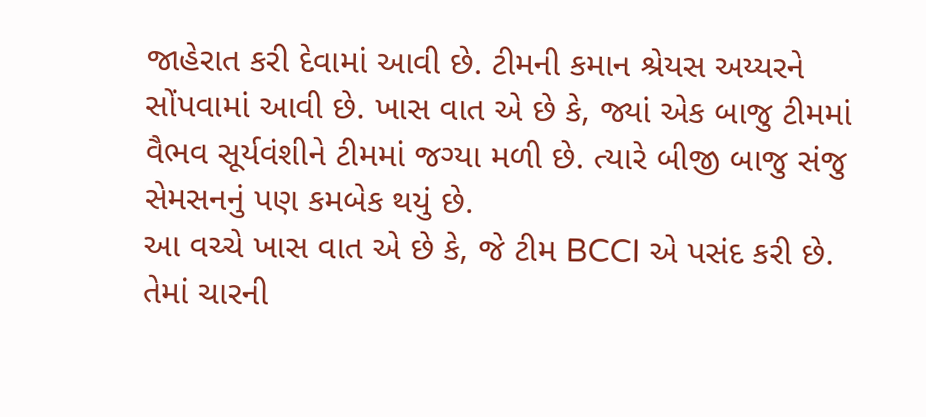જાહેરાત કરી દેવામાં આવી છે. ટીમની કમાન શ્રેયસ અય્યરને સોંપવામાં આવી છે. ખાસ વાત એ છે કે, જ્યાં એક બાજુ ટીમમાં વૈભવ સૂર્યવંશીને ટીમમાં જગ્યા મળી છે. ત્યારે બીજી બાજુ સંજુ સેમસનનું પણ કમબેક થયું છે.
આ વચ્ચે ખાસ વાત એ છે કે, જે ટીમ BCCI એ પસંદ કરી છે. તેમાં ચારની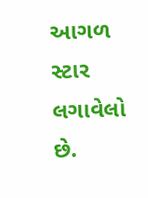આગળ સ્ટાર લગાવેલો છે.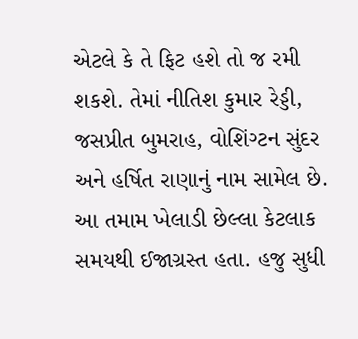એટલે કે તે ફિટ હશે તો જ રમી શકશે. તેમાં નીતિશ કુમાર રેડ્ડી, જસપ્રીત બુમરાહ, વોશિંગ્ટન સુંદર અને હર્ષિત રાણાનું નામ સામેલ છે. આ તમામ ખેલાડી છેલ્લા કેટલાક સમયથી ઈજાગ્રસ્ત હતા. હજુ સુધી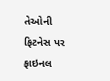તેઓની ફિટનેસ પર ફાઇનલ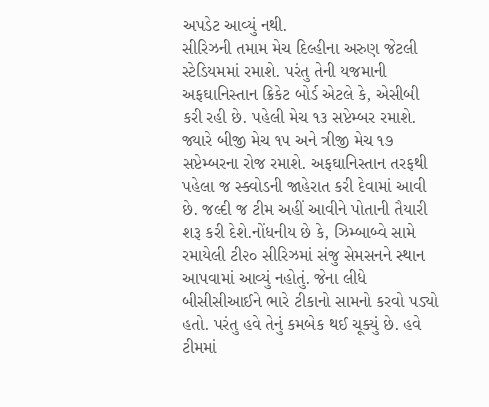અપડેટ આવ્યું નથી.
સીરિઝની તમામ મેચ દિલ્હીના અરુણ જેટલી સ્ટેડિયમમાં રમાશે. પરંતુ તેની યજમાની અફઘાનિસ્તાન ક્રિકેટ બોર્ડ એટલે કે, એસીબી કરી રહી છે. પહેલી મેચ ૧૩ સપ્ટેમ્બર રમાશે.
જ્યારે બીજી મેચ ૧૫ અને ત્રીજી મેચ ૧૭ સપ્ટેમ્બરના રોજ રમાશે. અફઘાનિસ્તાન તરફથી પહેલા જ સ્ક્વોડની જાહેરાત કરી દેવામાં આવી છે. જલ્દી જ ટીમ અહીં આવીને પોતાની તૈયારી શરૂ કરી દેશે.નોંધનીય છે કે, ઝિમ્બાબ્વે સામે રમાયેલી ટી૨૦ સીરિઝમાં સંજુ સેમસનને સ્થાન આપવામાં આવ્યું નહોતું. જેના લીધે બીસીસીઆઈને ભારે ટીકાનો સામનો કરવો પડ્યો હતો. પરંતુ હવે તેનું કમબેક થઈ ચૂક્યું છે. હવે ટીમમાં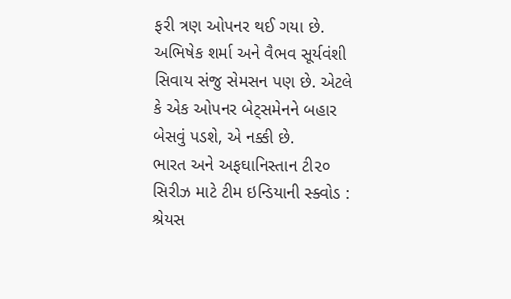ફરી ત્રણ ઓપનર થઈ ગયા છે. અભિષેક શર્મા અને વૈભવ સૂર્યવંશી સિવાય સંજુ સેમસન પણ છે. એટલે કે એક ઓપનર બેટ્સમેનને બહાર બેસવું પડશે, એ નક્કી છે.
ભારત અને અફઘાનિસ્તાન ટી૨૦ સિરીઝ માટે ટીમ ઇન્ડિયાની સ્ક્વોડ : શ્રેયસ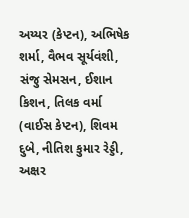અય્યર (કેપ્ટન), અભિષેક શર્મા, વૈભવ સૂર્યવંશી, સંજુ સેમસન, ઈશાન કિશન, તિલક વર્મા (વાઈસ કેપ્ટન), શિવમ દુબે, નીતિશ કુમાર રેડ્ડી, અક્ષર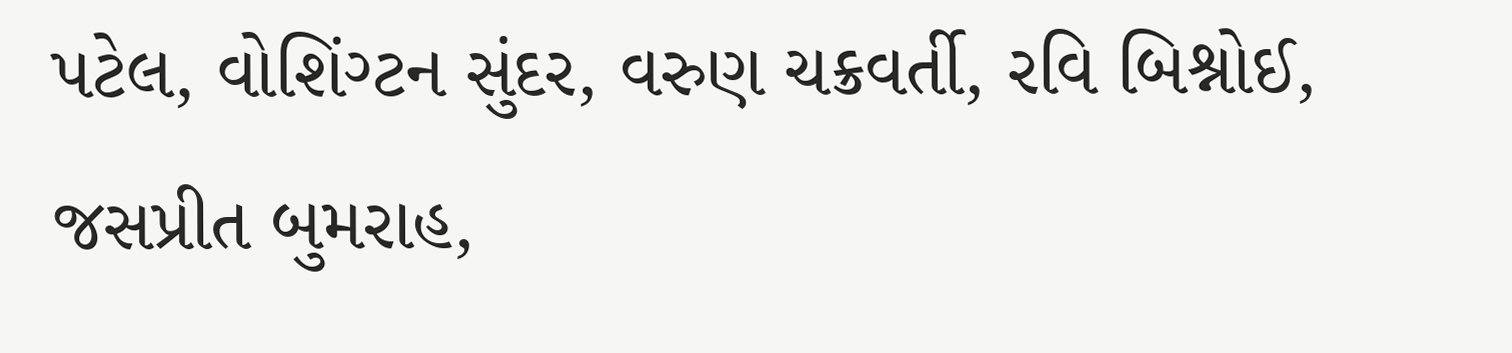પટેલ, વોશિંગ્ટન સુંદર, વરુણ ચક્રવર્તી, રવિ બિશ્નોઈ, જસપ્રીત બુમરાહ,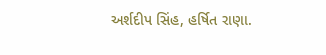અર્શદીપ સિંહ, હર્ષિત રાણા.